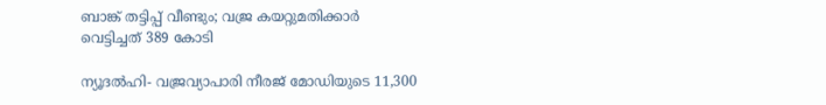ബാങ്ക് തട്ടിപ്പ് വീണ്ടും; വജ്ര കയറ്റുമതിക്കാര്‍ വെട്ടിച്ചത്‌ 389 കോടി

ന്യൂദല്‍ഹി- വജ്രവ്യാപാരി നീരജ് മോഡിയുടെ 11,300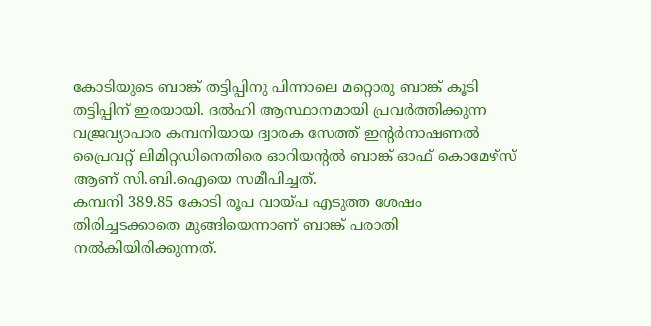കോടിയുടെ ബാങ്ക് തട്ടിപ്പിനു പിന്നാലെ മറ്റൊരു ബാങ്ക് കൂടി തട്ടിപ്പിന് ഇരയായി. ദല്‍ഹി ആസ്ഥാനമായി പ്രവര്‍ത്തിക്കുന്ന വജ്രവ്യാപാര കമ്പനിയായ ദ്വാരക സേത്ത് ഇന്റര്‍നാഷണല്‍ പ്രൈവറ്റ് ലിമിറ്റഡിനെതിരെ ഓറിയന്റല്‍ ബാങ്ക് ഓഫ് കൊമേഴ്‌സ് ആണ് സി.ബി.ഐയെ സമീപിച്ചത്.
കമ്പനി 389.85 കോടി രൂപ വായ്പ എടുത്ത ശേഷം തിരിച്ചടക്കാതെ മുങ്ങിയെന്നാണ് ബാങ്ക് പരാതി നല്‍കിയിരിക്കുന്നത്.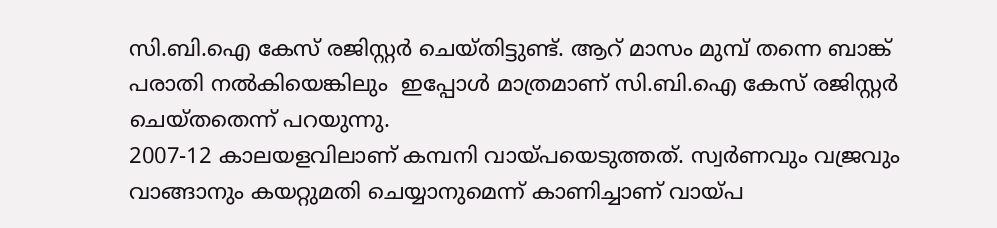സി.ബി.ഐ കേസ് രജിസ്റ്റര്‍ ചെയ്തിട്ടുണ്ട്. ആറ് മാസം മുമ്പ് തന്നെ ബാങ്ക് പരാതി നല്‍കിയെങ്കിലും  ഇപ്പോള്‍ മാത്രമാണ് സി.ബി.ഐ കേസ് രജിസ്റ്റര്‍ ചെയ്തതെന്ന് പറയുന്നു.
2007-12 കാലയളവിലാണ് കമ്പനി വായ്പയെടുത്തത്. സ്വര്‍ണവും വജ്രവും വാങ്ങാനും കയറ്റുമതി ചെയ്യാനുമെന്ന് കാണിച്ചാണ് വായ്പ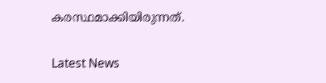കരസ്ഥമാക്കിയിരുന്നത്.

Latest News